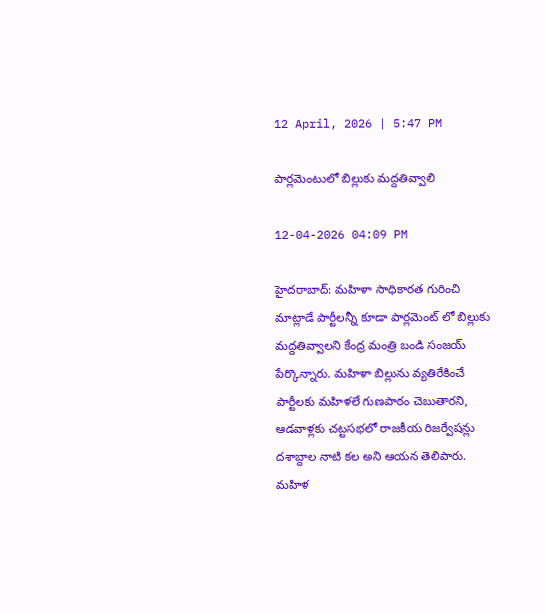12 April, 2026 | 5:47 PM

పార్లమెంటులో బిల్లుకు మద్దతివ్వాలి

12-04-2026 04:09 PM

హైదరాబాద్: మహిళా సాధికారత గురించి మాట్లాడే పార్టీలన్నీ కూడా పార్లమెంట్ లో బిల్లుకు మద్దతివ్వాలని కేంద్ర మంత్రి బండి సంజయ్ పేర్కొన్నారు. మహిళా బిల్లును వ్యతిరేకించే పార్టీలకు మహిళలే గుణపాఠం చెబుతారని, ఆడవాళ్లకు చట్టసభలో రాజకీయ రిజర్వేషన్లు దశాబ్దాల నాటి కల అని ఆయన తెలిపారు. మహిళ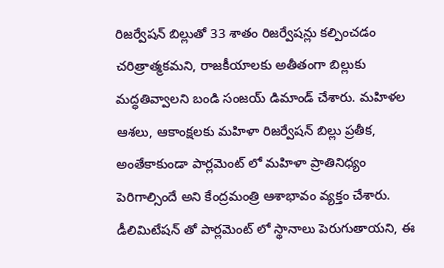రిజర్వేషన్ బిల్లుతో 33 శాతం రిజర్వేషన్లు కల్పించడం చరిత్రాత్మకమని, రాజకీయాలకు అతీతంగా బిల్లుకు మద్ధతివ్వాలని బండి సంజయ్ డిమాండ్ చేశారు. మహిళల ఆశలు, ఆకాంక్షలకు మహిళా రిజర్వేషన్ బిల్లు ప్రతీక, అంతేకాకుండా పార్లమెంట్ లో మహిళా ప్రాతినిధ్యం పెరిగాల్సిందే అని కేంద్రమంత్రి ఆశాభావం వ్యక్తం చేశారు. డీలిమిటేషన్ తో పార్లమెంట్ లో స్థానాలు పెరుగుతాయని, ఈ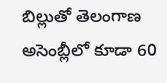బిల్లుతో తెలంగాణ అసెంబ్లీలో కూడా 60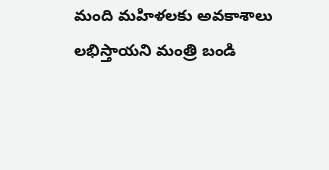మంది మహిళలకు అవకాశాలు లభిస్తాయని మంత్రి బండి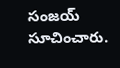సంజయ్ సూచించారు.